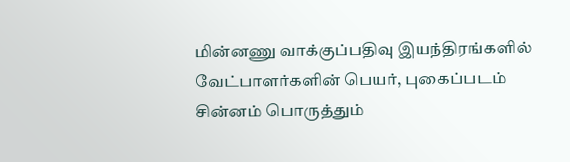மின்னணு வாக்குப்பதிவு இயந்திரங்களில் வேட்பாளர்களின் பெயர், புகைப்படம் சின்னம் பொருத்தும்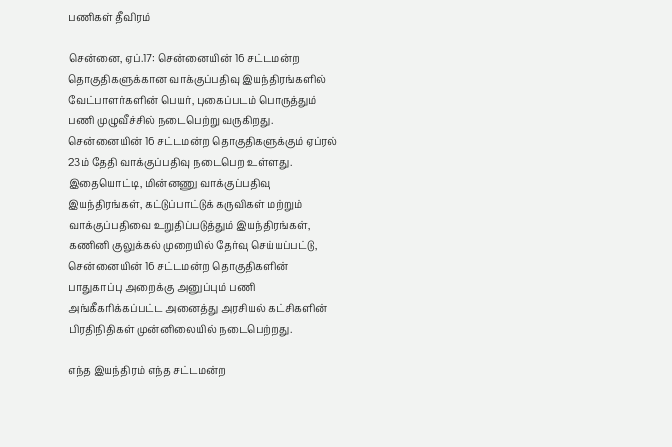பணிகள் தீவிரம்

சென்னை, ஏப்.17: சென்னையின் 16 சட்டமன்ற தொகுதிகளுக்கான வாக்குப்பதிவு இயந்திரங்களில் வேட்பாளர்களின் பெயர், புகைப்படம் பொருத்தும் பணி முழுவீச்சில் நடைபெற்று வருகிறது. சென்னையின் 16 சட்டமன்ற தொகுதிகளுக்கும் ஏப்ரல் 23ம் தேதி வாக்குப்பதிவு நடைபெற உள்ளது. இதையொட்டி, மின்னணு வாக்குப்பதிவு இயந்திரங்கள், கட்டுப்பாட்டுக் கருவிகள் மற்றும் வாக்குப்பதிவை உறுதிப்படுத்தும் இயந்திரங்கள், கணினி குலுக்கல் முறையில் தேர்வு செய்யப்பட்டு, சென்னையின் 16 சட்டமன்ற தொகுதிகளின் பாதுகாப்பு அறைக்கு அனுப்பும் பணி அங்கீகரிக்கப்பட்ட அனைத்து அரசியல் கட்சிகளின் பிரதிநிதிகள் முன்னிலையில் நடைபெற்றது.

எந்த இயந்திரம் எந்த சட்டமன்ற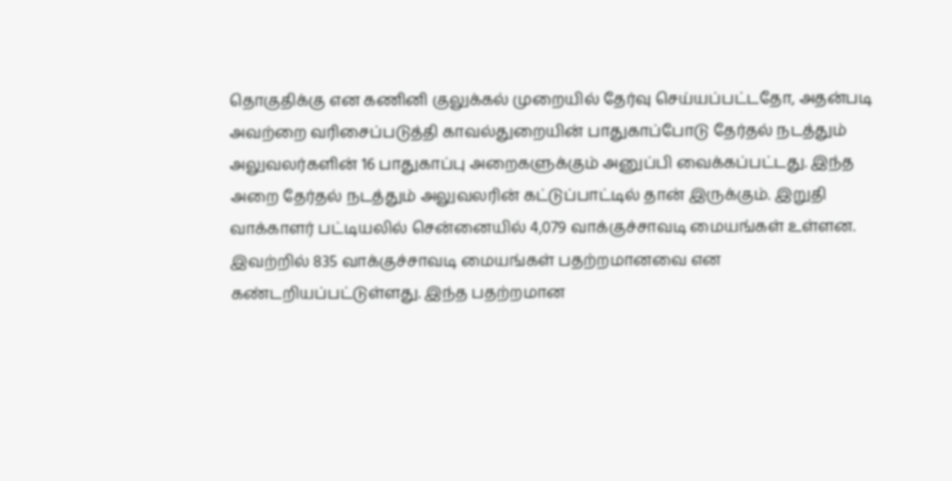தொகுதிக்கு என கணினி குலுக்கல் முறையில் தேர்வு செய்யப்பட்டதோ, அதன்படி அவற்றை வரிசைப்படுத்தி காவல்துறையின் பாதுகாப்போடு தேர்தல் நடத்தும் அலுவலர்களின் 16 பாதுகாப்பு அறைகளுக்கும் அனுப்பி வைக்கப்பட்டது. இந்த அறை தேர்தல் நடத்தும் அலுவலரின் கட்டுப்பாட்டில் தான் இருக்கும். இறுதி வாக்காளர் பட்டியலில் சென்னையில் 4,079 வாக்குச்சாவடி மையங்கள் உள்ளன. இவற்றில் 835 வாக்குச்சாவடி மையங்கள் பதற்றமானவை என கண்டறியப்பட்டுள்ளது. இந்த பதற்றமான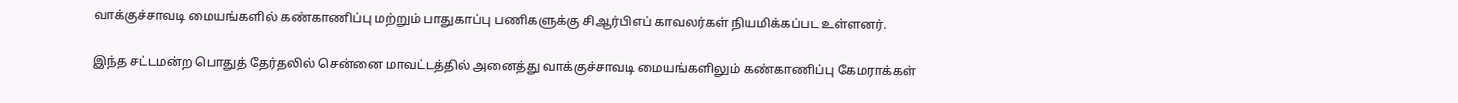வாக்குச்சாவடி மையங்களில் கண்காணிப்பு மற்றும் பாதுகாப்பு பணிகளுக்கு சிஆர்பிஎப் காவலர்கள் நியமிக்கப்பட உள்ளனர்.

இந்த சட்டமன்ற பொதுத் தேர்தலில் சென்னை மாவட்டத்தில் அனைத்து வாக்குச்சாவடி மையங்களிலும் கண்காணிப்பு கேமராக்கள்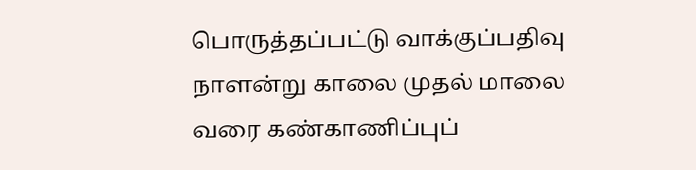பொருத்தப்பட்டு வாக்குப்பதிவு நாளன்று காலை முதல் மாலை வரை கண்காணிப்புப்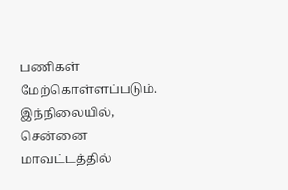பணிகள் மேற்கொள்ளப்படும். இந்நிலையில், சென்னை மாவட்டத்தில்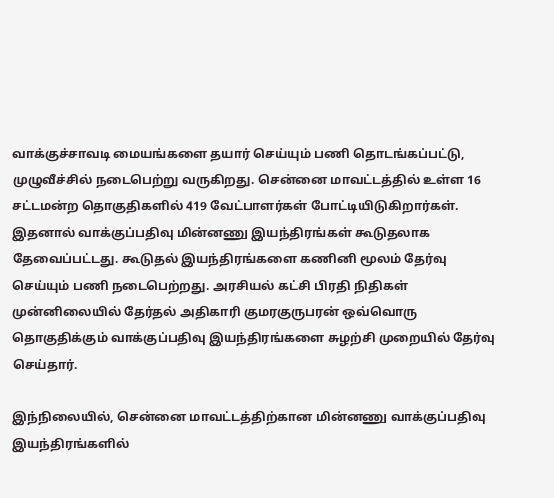வாக்குச்சாவடி மையங்களை தயார் செய்யும் பணி தொடங்கப்பட்டு, முழுவீச்சில் நடைபெற்று வருகிறது. சென்னை மாவட்டத்தில் உள்ள 16 சட்டமன்ற தொகுதிகளில் 419 வேட்பாளர்கள் போட்டியிடுகிறார்கள். இதனால் வாக்குப்பதிவு மின்னணு இயந்திரங்கள் கூடுதலாக தேவைப்பட்டது. கூடுதல் இயந்திரங்களை கணினி மூலம் தேர்வு செய்யும் பணி நடைபெற்றது. அரசியல் கட்சி பிரதி நிதிகள் முன்னிலையில் தேர்தல் அதிகாரி குமரகுருபரன் ஒவ்வொரு தொகுதிக்கும் வாக்குப்பதிவு இயந்திரங்களை சுழற்சி முறையில் தேர்வு செய்தார்.

இந்நிலையில், சென்னை மாவட்டத்திற்கான மின்னணு வாக்குப்பதிவு இயந்திரங்களில்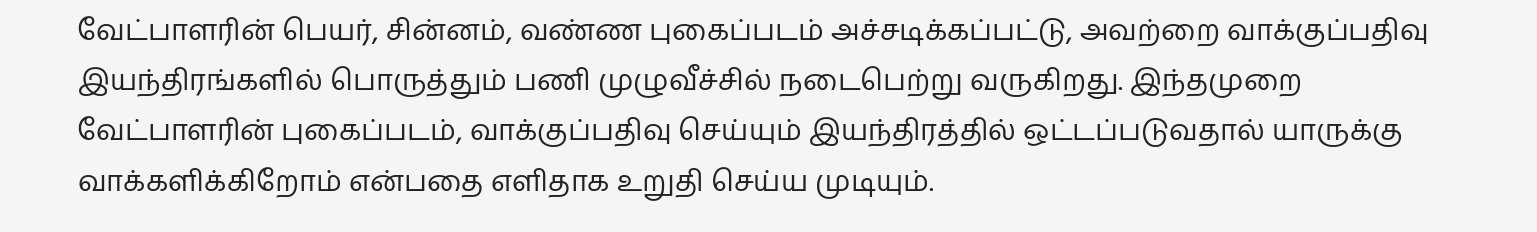வேட்பாளரின் பெயர், சின்னம், வண்ண புகைப்படம் அச்சடிக்கப்பட்டு, அவற்றை வாக்குப்பதிவு இயந்திரங்களில் பொருத்தும் பணி முழுவீச்சில் நடைபெற்று வருகிறது. இந்தமுறை வேட்பாளரின் புகைப்படம், வாக்குப்பதிவு செய்யும் இயந்திரத்தில் ஒட்டப்படுவதால் யாருக்கு வாக்களிக்கிறோம் என்பதை எளிதாக உறுதி செய்ய முடியும்.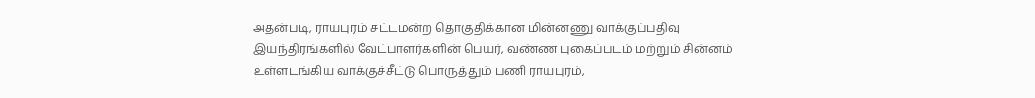அதன்படி, ராயபுரம் சட்டமன்ற தொகுதிக்கான மின்னணு வாக்குப்பதிவு இயந்திரங்களில் வேட்பாளர்களின் பெயர், வண்ண புகைப்படம் மற்றும் சின்னம் உள்ளடங்கிய வாக்குச்சீட்டு பொருத்தும் பணி ராயபுரம்,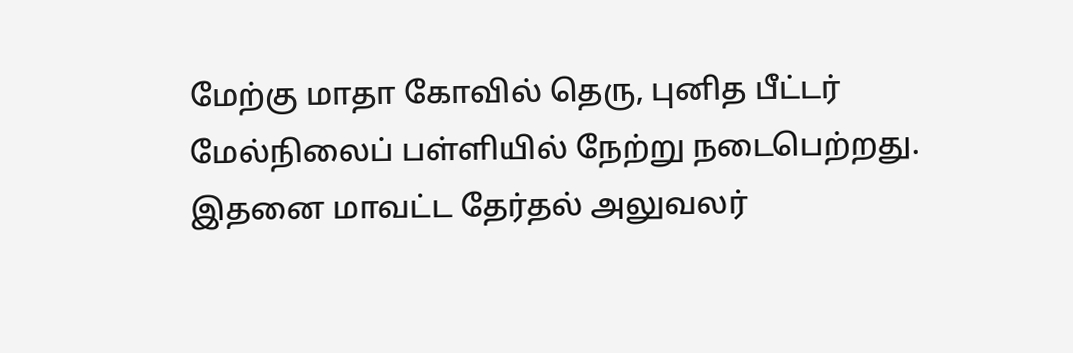மேற்கு மாதா கோவில் தெரு, புனித பீட்டர் மேல்நிலைப் பள்ளியில் நேற்று நடைபெற்றது. இதனை மாவட்ட தேர்தல் அலுவலர்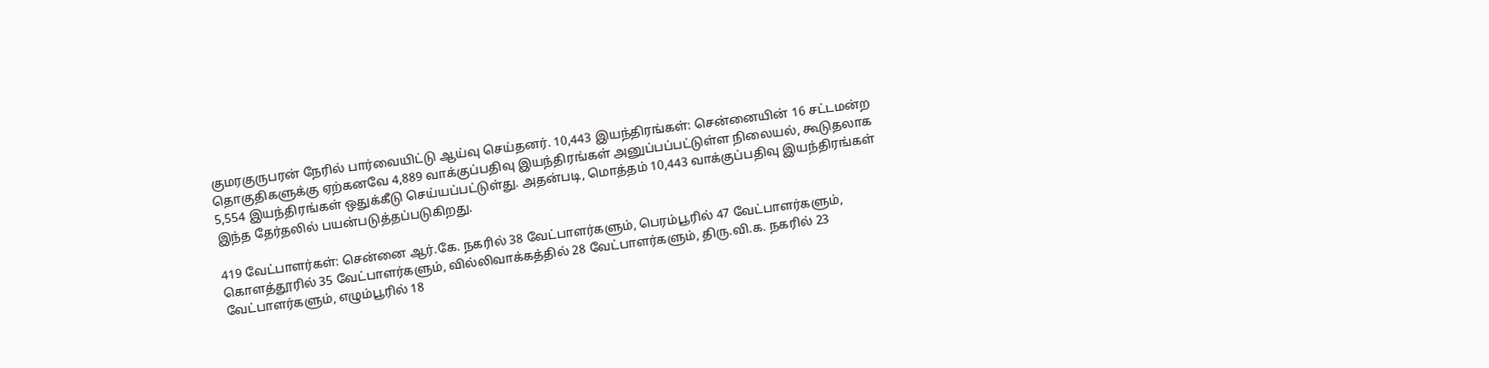குமரகுருபரன் நேரில் பார்வையிட்டு ஆய்வு செய்தனர். 10,443 இயந்திரங்கள்: சென்னையின் 16 சட்டமன்ற தொகுதிகளுக்கு ஏற்கனவே 4,889 வாக்குப்பதிவு இயந்திரங்கள் அனுப்பப்பட்டுள்ள நிலையல், கூடுதலாக 5,554 இயந்திரங்கள் ஒதுக்கீடு செய்யப்பட்டுள்து. அதன்படி, மொத்தம் 10,443 வாக்குப்பதிவு இயந்திரங்கள் இந்த தேர்தலில் பயன்படுத்தப்படுகிறது.

419 வேட்பாளர்கள்: சென்னை ஆர்.கே. நகரில் 38 வேட்பாளர்களும், பெரம்பூரில் 47 வேட்பாளர்களும், கொளத்தூரில் 35 வேட்பாளர்களும், வில்லிவாக்கத்தில் 28 வேட்பாளர்களும், திரு.வி.க. நகரில் 23 வேட்பாளர்களும், எழும்பூரில் 18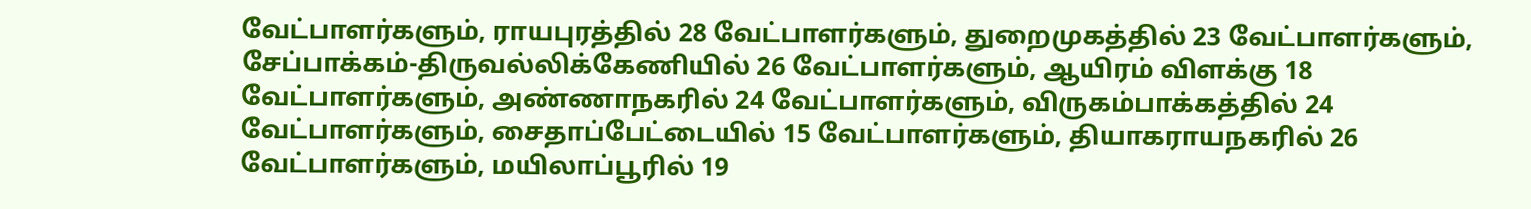வேட்பாளர்களும், ராயபுரத்தில் 28 வேட்பாளர்களும், துறைமுகத்தில் 23 வேட்பாளர்களும், சேப்பாக்கம்-திருவல்லிக்கேணியில் 26 வேட்பாளர்களும், ஆயிரம் விளக்கு 18 வேட்பாளர்களும், அண்ணாநகரில் 24 வேட்பாளர்களும், விருகம்பாக்கத்தில் 24 வேட்பாளர்களும், சைதாப்பேட்டையில் 15 வேட்பாளர்களும், தியாகராயநகரில் 26 வேட்பாளர்களும், மயிலாப்பூரில் 19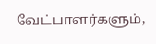வேட்பாளர்களும்,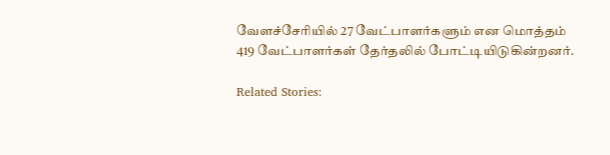வேளச்சேரியில் 27 வேட்பாளர்களும் என மொத்தம் 419 வேட்பாளர்கள் தேர்தலில் போட்டியிடுகின்றனர்.

Related Stories: